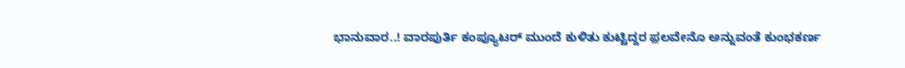ಭಾನುವಾರ..! ವಾರಪುರ್ತಿ ಕಂಪ್ಯೂಟರ್ ಮುಂದೆ ಕುಳಿತು ಕುಟ್ಟಿದ್ದರ ಫ಼ಲವೇನೊ ಅನ್ನುವಂತೆ ಕುಂಭಕರ್ಣ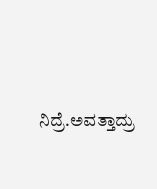ನಿದ್ರೆ.ಅವತ್ತಾದ್ರು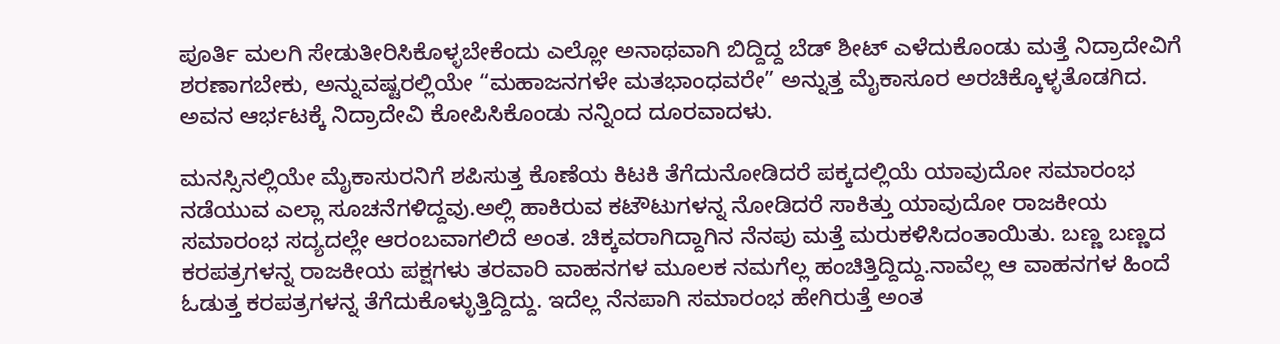ಪೂರ್ತಿ ಮಲಗಿ ಸೇಡುತೀರಿಸಿಕೊಳ್ಳಬೇಕೆಂದು ಎಲ್ಲೋ ಅನಾಥವಾಗಿ ಬಿದ್ದಿದ್ದ ಬೆಡ್ ಶೀಟ್ ಎಳೆದುಕೊಂಡು ಮತ್ತೆ ನಿದ್ರಾದೇವಿಗೆ ಶರಣಾಗಬೇಕು, ಅನ್ನುವಷ್ಟರಲ್ಲಿಯೇ “ಮಹಾಜನಗಳೇ ಮತಭಾಂಧವರೇ” ಅನ್ನುತ್ತ ಮೈಕಾಸೂರ ಅರಚಿಕ್ಕೊಳ್ಳತೊಡಗಿದ. ಅವನ ಆರ್ಭಟಕ್ಕೆ ನಿದ್ರಾದೇವಿ ಕೋಪಿಸಿಕೊಂಡು ನನ್ನಿಂದ ದೂರವಾದಳು.

ಮನಸ್ಸಿನಲ್ಲಿಯೇ ಮೈಕಾಸುರನಿಗೆ ಶಪಿಸುತ್ತ ಕೊಣೆಯ ಕಿಟಕಿ ತೆಗೆದುನೋಡಿದರೆ ಪಕ್ಕದಲ್ಲಿಯೆ ಯಾವುದೋ ಸಮಾರಂಭ ನಡೆಯುವ ಎಲ್ಲಾ ಸೂಚನೆಗಳಿದ್ದವು.ಅಲ್ಲಿ ಹಾಕಿರುವ ಕಟೌಟುಗಳನ್ನ ನೋಡಿದರೆ ಸಾಕಿತ್ತು ಯಾವುದೋ ರಾಜಕೀಯ ಸಮಾರಂಭ ಸದ್ಯದಲ್ಲೇ ಆರಂಬವಾಗಲಿದೆ ಅಂತ. ಚಿಕ್ಕವರಾಗಿದ್ದಾಗಿನ ನೆನಪು ಮತ್ತೆ ಮರುಕಳಿಸಿದಂತಾಯಿತು. ಬಣ್ಣ ಬಣ್ಣದ ಕರಪತ್ರಗಳನ್ನ ರಾಜಕೀಯ ಪಕ್ಷಗಳು ತರವಾರಿ ವಾಹನಗಳ ಮೂಲಕ ನಮಗೆಲ್ಲ ಹಂಚಿತ್ತಿದ್ದಿದ್ದು.ನಾವೆಲ್ಲ ಆ ವಾಹನಗಳ ಹಿಂದೆ ಓಡುತ್ತ ಕರಪತ್ರಗಳನ್ನ ತೆಗೆದುಕೊಳ್ಳುತ್ತಿದ್ದಿದ್ದು. ಇದೆಲ್ಲ ನೆನಪಾಗಿ ಸಮಾರಂಭ ಹೇಗಿರುತ್ತೆ ಅಂತ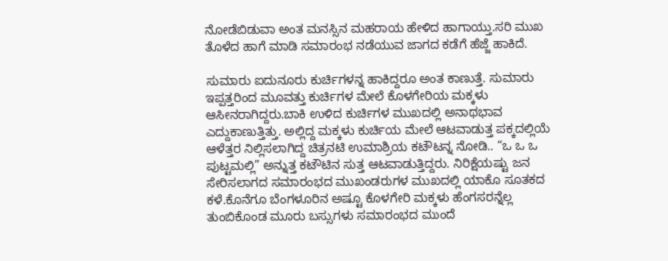ನೋಡೆಬಿಡುವಾ ಅಂತ ಮನಸ್ಸಿನ ಮಹರಾಯ ಹೇಳಿದ ಹಾಗಾಯ್ತು.ಸರಿ ಮುಖ ತೊಳೆದ ಹಾಗೆ ಮಾಡಿ ಸಮಾರಂಭ ನಡೆಯುವ ಜಾಗದ ಕಡೆಗೆ ಹೆಜ್ಜೆ ಹಾಕಿದೆ.

ಸುಮಾರು ಐದುನೂರು ಕುರ್ಚಿಗಳನ್ನ ಹಾಕಿದ್ದರೂ ಅಂತ ಕಾಣುತ್ತೆ. ಸುಮಾರು ಇಪ್ಪತ್ತರಿಂದ ಮೂವತ್ತು ಕುರ್ಚಿಗಳ ಮೇಲೆ ಕೊಳಗೇರಿಯ ಮಕ್ಕಳು ಆಸೀನರಾಗಿದ್ದರು.ಬಾಕಿ ಉಳಿದ ಕುರ್ಚಿಗಳ ಮುಖದಲ್ಲಿ ಅನಾಥಭಾವ ಎದ್ದುಕಾಣುತ್ತಿತ್ತು. ಅಲ್ಲಿದ್ದ ಮಕ್ಕಳು ಕುರ್ಚಿಯ ಮೇಲೆ ಆಟವಾಡುತ್ತ ಪಕ್ಕದಲ್ಲಿಯೆ ಆಳೆತ್ತರ ನಿಲ್ಲಿಸಲಾಗಿದ್ದ ಚಿತ್ರನಟಿ ಉಮಾಶ್ರಿಯ ಕಟೌಟನ್ನ ನೋಡಿ.. “ಒ ಒ ಒ ಪುಟ್ಟಮಲ್ಲಿ” ಅನ್ನುತ್ತ ಕಟೌಟಿನ ಸುತ್ತ ಆಟವಾಡುತ್ತಿದ್ದರು. ನಿರಿಕ್ಷೆಯಷ್ಟು ಜನ ಸೇರಿಸಲಾಗದ ಸಮಾರಂಭದ ಮುಖಂಡರುಗಳ ಮುಖದಲ್ಲಿ ಯಾಕೊ ಸೂತಕದ ಕಳೆ.ಕೊನೆಗೂ ಬೆಂಗಳೂರಿನ ಅಷ್ಟೂ ಕೊಳಗೇರಿ ಮಕ್ಕಳು ಹೆಂಗಸರನ್ನೆಲ್ಲ ತುಂಬಿಕೊಂಡ ಮೂರು ಬಸ್ಸುಗಳು ಸಮಾರಂಭದ ಮುಂದೆ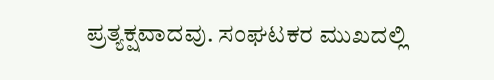ಪ್ರತ್ಯಕ್ಷವಾದವು. ಸಂಘಟಕರ ಮುಖದಲ್ಲಿ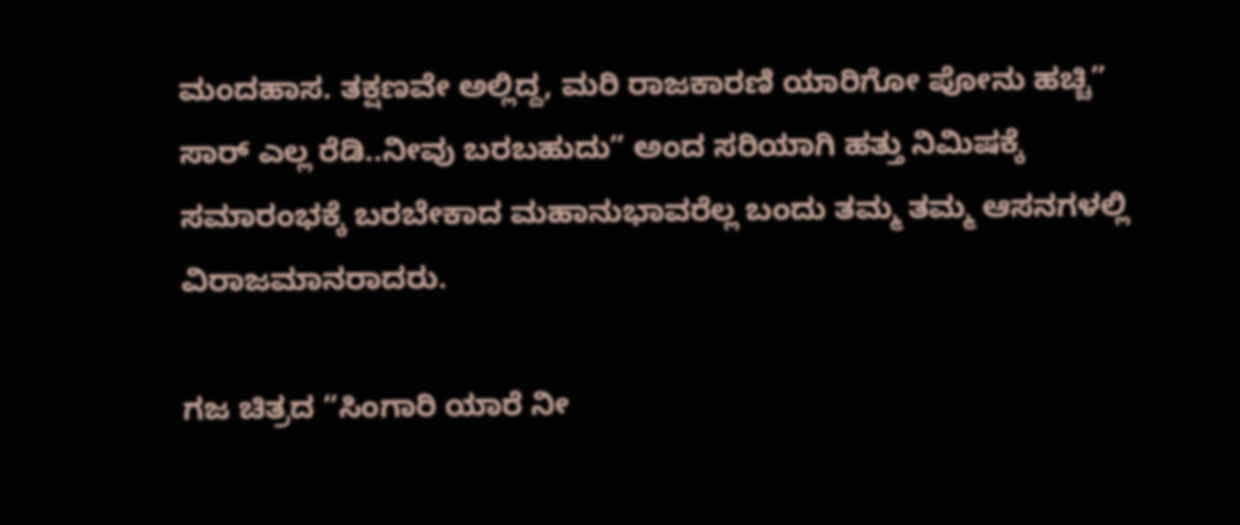ಮಂದಹಾಸ. ತಕ್ಷಣವೇ ಅಲ್ಲಿದ್ದ, ಮರಿ ರಾಜಕಾರಣಿ ಯಾರಿಗೋ ಪೋನು ಹಚ್ಚಿ” ಸಾರ್ ಎಲ್ಲ ರೆಡಿ..ನೀವು ಬರಬಹುದು” ಅಂದ ಸರಿಯಾಗಿ ಹತ್ತು ನಿಮಿಷಕ್ಕೆ ಸಮಾರಂಭಕ್ಕೆ ಬರಬೇಕಾದ ಮಹಾನುಭಾವರೆಲ್ಲ ಬಂದು ತಮ್ಮ ತಮ್ಮ ಆಸನಗಳಲ್ಲಿ ವಿರಾಜಮಾನರಾದರು.

ಗಜ ಚಿತ್ರದ “ಸಿಂಗಾರಿ ಯಾರೆ ನೀ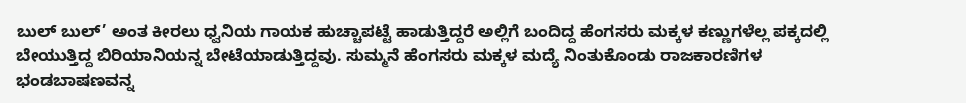ಬುಲ್ ಬುಲ್’ ಅಂತ ಕೀರಲು ಧ್ವನಿಯ ಗಾಯಕ ಹುಚ್ಚಾಪಟ್ಟೆ ಹಾಡುತ್ತಿದ್ದರೆ ಅಲ್ಲಿಗೆ ಬಂದಿದ್ದ ಹೆಂಗಸರು ಮಕ್ಕಳ ಕಣ್ಣುಗಳೆಲ್ಲ ಪಕ್ಕದಲ್ಲಿ ಬೇಯುತ್ತಿದ್ದ ಬಿರಿಯಾನಿಯನ್ನ ಬೇಟೆಯಾಡುತ್ತಿದ್ದವು. ಸುಮ್ಮನೆ ಹೆಂಗಸರು ಮಕ್ಕಳ ಮದ್ಯೆ ನಿಂತುಕೊಂಡು ರಾಜಕಾರಣಿಗಳ ಭಂಡಬಾಷಣವನ್ನ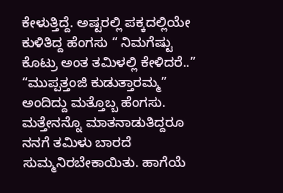ಕೇಳುತ್ತಿದ್ದೆ. ಅಷ್ಟರಲ್ಲಿ ಪಕ್ಕದಲ್ಲಿಯೇ ಕುಳಿತಿದ್ದ ಹೆಂಗಸು “ ನಿಮಗೆಷ್ಟು ಕೊಟ್ರು ಅಂತ ತಮಿಳಲ್ಲಿ ಕೇಳಿದರೆ..” “ಮುಪ್ಪತ್ತಂಜಿ ಕುಡುತ್ತಾರಮ್ಮ” ಅಂದಿದ್ದು ಮತ್ತೊಬ್ಬ ಹೆಂಗಸು. ಮತ್ತೇನನ್ನೊ ಮಾತನಾಡುತಿದ್ದರೂ ನನಗೆ ತಮಿಳು ಬಾರದೆ ಸುಮ್ಮನಿರಬೇಕಾಯಿತು. ಹಾಗೆಯೆ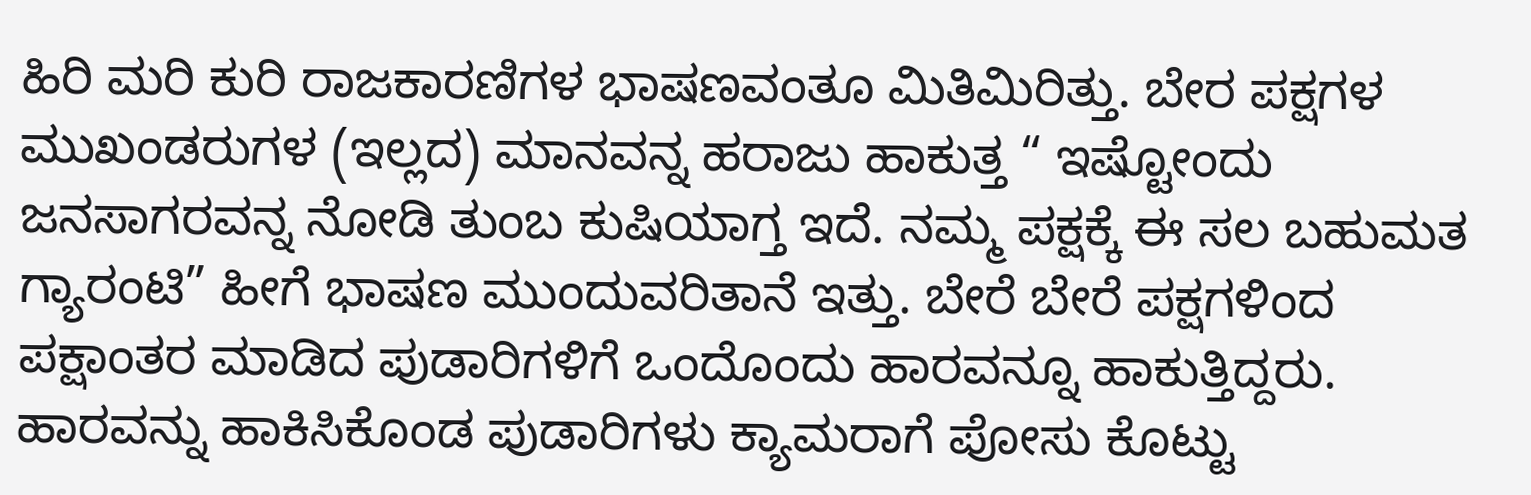ಹಿರಿ ಮರಿ ಕುರಿ ರಾಜಕಾರಣಿಗಳ ಭಾಷಣವಂತೂ ಮಿತಿಮಿರಿತ್ತು. ಬೇರ ಪಕ್ಷಗಳ ಮುಖಂಡರುಗಳ (ಇಲ್ಲದ) ಮಾನವನ್ನ ಹರಾಜು ಹಾಕುತ್ತ “ ಇಷ್ಟೋಂದು ಜನಸಾಗರವನ್ನ ನೋಡಿ ತುಂಬ ಕುಷಿಯಾಗ್ತ ಇದೆ. ನಮ್ಮ ಪಕ್ಷಕ್ಕೆ ಈ ಸಲ ಬಹುಮತ ಗ್ಯಾರಂಟಿ” ಹೀಗೆ ಭಾಷಣ ಮುಂದುವರಿತಾನೆ ಇತ್ತು. ಬೇರೆ ಬೇರೆ ಪಕ್ಷಗಳಿಂದ ಪಕ್ಷಾಂತರ ಮಾಡಿದ ಪುಡಾರಿಗಳಿಗೆ ಒಂದೊಂದು ಹಾರವನ್ನೂ ಹಾಕುತ್ತಿದ್ದರು. ಹಾರವನ್ನು ಹಾಕಿಸಿಕೊಂಡ ಪುಡಾರಿಗಳು ಕ್ಯಾಮರಾಗೆ ಪೋಸು ಕೊಟ್ಟು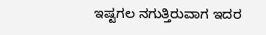ಇಷ್ಟಗಲ ನಗುತ್ತಿರುವಾಗ ಇದರ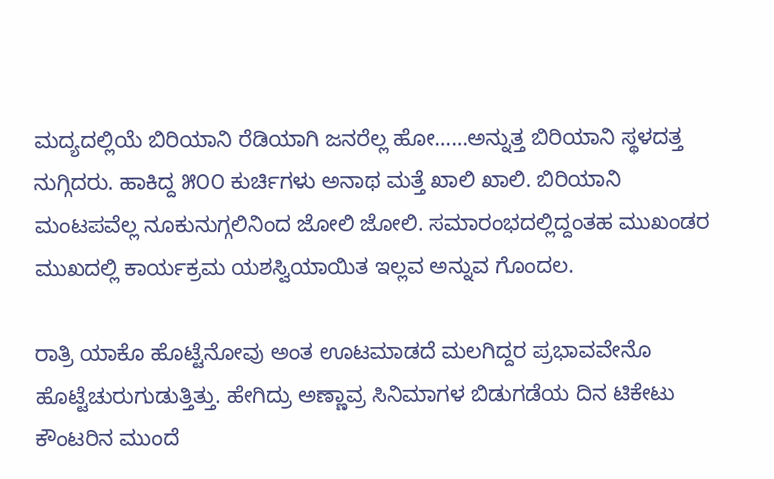ಮದ್ಯದಲ್ಲಿಯೆ ಬಿರಿಯಾನಿ ರೆಡಿಯಾಗಿ ಜನರೆಲ್ಲ ಹೋ……ಅನ್ನುತ್ತ ಬಿರಿಯಾನಿ ಸ್ಥಳದತ್ತ ನುಗ್ಗಿದರು. ಹಾಕಿದ್ದ ೫೦೦ ಕುರ್ಚಿಗಳು ಅನಾಥ ಮತ್ತೆ ಖಾಲಿ ಖಾಲಿ. ಬಿರಿಯಾನಿ ಮಂಟಪವೆಲ್ಲ ನೂಕುನುಗ್ಗಲಿನಿಂದ ಜೋಲಿ ಜೋಲಿ. ಸಮಾರಂಭದಲ್ಲಿದ್ದಂತಹ ಮುಖಂಡರ ಮುಖದಲ್ಲಿ ಕಾರ್ಯಕ್ರಮ ಯಶಸ್ವಿಯಾಯಿತ ಇಲ್ಲವ ಅನ್ನುವ ಗೊಂದಲ.

ರಾತ್ರಿ ಯಾಕೊ ಹೊಟ್ಟೆನೋವು ಅಂತ ಊಟಮಾಡದೆ ಮಲಗಿದ್ದರ ಪ್ರಭಾವವೇನೊ ಹೊಟ್ಟೆಚುರುಗುಡುತ್ತಿತ್ತು. ಹೇಗಿದ್ರು ಅಣ್ಣಾವ್ರ ಸಿನಿಮಾಗಳ ಬಿಡುಗಡೆಯ ದಿನ ಟಿಕೇಟು ಕೌಂಟರಿನ ಮುಂದೆ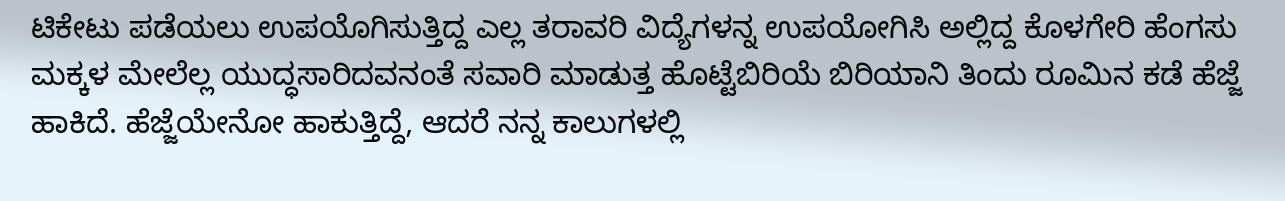ಟಿಕೇಟು ಪಡೆಯಲು ಉಪಯೊಗಿಸುತ್ತಿದ್ದ ಎಲ್ಲ ತರಾವರಿ ವಿದ್ಯೆಗಳನ್ನ ಉಪಯೋಗಿಸಿ ಅಲ್ಲಿದ್ದ ಕೊಳಗೇರಿ ಹೆಂಗಸು ಮಕ್ಕಳ ಮೇಲೆಲ್ಲ ಯುದ್ಧಸಾರಿದವನಂತೆ ಸವಾರಿ ಮಾಡುತ್ತ ಹೊಟ್ಟೆಬಿರಿಯೆ ಬಿರಿಯಾನಿ ತಿಂದು ರೂಮಿನ ಕಡೆ ಹೆಜ್ಜೆ ಹಾಕಿದೆ. ಹೆಜ್ಜೆಯೇನೋ ಹಾಕುತ್ತಿದ್ದೆ, ಆದರೆ ನನ್ನ ಕಾಲುಗಳಲ್ಲಿ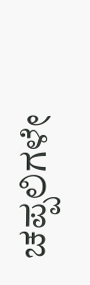ಚಪ್ಪಲಿಗಳೇ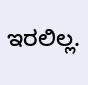ಇರಲಿಲ್ಲ.